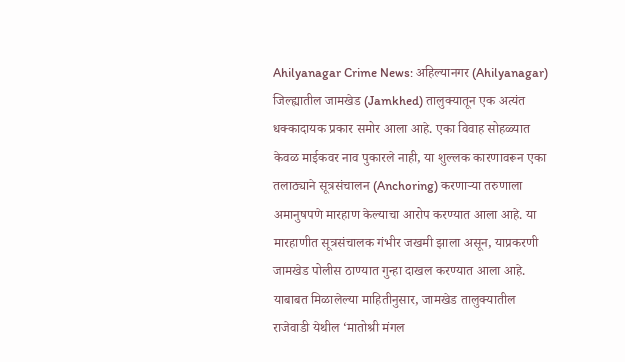Ahilyanagar Crime News: अहिल्यानगर (Ahilyanagar) जिल्ह्यातील जामखेड (Jamkhed) तालुक्यातून एक अत्यंत धक्कादायक प्रकार समोर आला आहे. एका विवाह सोहळ्यात केवळ माईकवर नाव पुकारले नाही, या शुल्लक कारणावरून एका तलाठ्याने सूत्रसंचालन (Anchoring) करणाऱ्या तरुणाला अमानुषपणे मारहाण केल्याचा आरोप करण्यात आला आहे. या मारहाणीत सूत्रसंचालक गंभीर जखमी झाला असून, याप्रकरणी जामखेड पोलीस ठाण्यात गुन्हा दाखल करण्यात आला आहे.
याबाबत मिळालेल्या माहितीनुसार, जामखेड तालुक्यातील राजेवाडी येथील ‘मातोश्री मंगल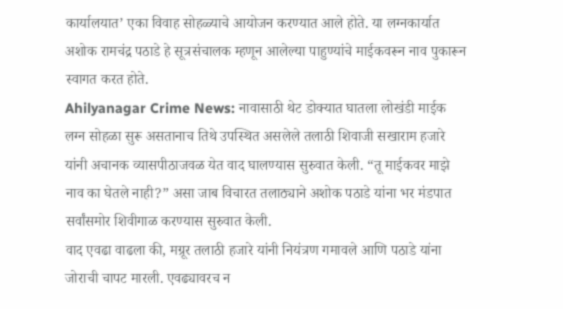कार्यालयात’ एका विवाह सोहळ्याचे आयोजन करण्यात आले होते. या लग्नकार्यात अशोक रामचंद्र पठाडे हे सूत्रसंचालक म्हणून आलेल्या पाहुण्यांचे माईकवरून नाव पुकारून स्वागत करत होते.
Ahilyanagar Crime News: नावासाठी थेट डोक्यात घातला लोखंडी माईक
लग्न सोहळा सुरू असतानाच तिथे उपस्थित असलेले तलाठी शिवाजी सखाराम हजारे यांनी अचानक व्यासपीठाजवळ येत वाद घालण्यास सुरुवात केली. “तू माईकवर माझे नाव का घेतले नाही?” असा जाब विचारत तलाठ्याने अशोक पठाडे यांना भर मंडपात सर्वांसमोर शिवीगाळ करण्यास सुरुवात केली.
वाद एवढा वाढला की, मग्रूर तलाठी हजारे यांनी नियंत्रण गमावले आणि पठाडे यांना जोराची चापट मारली. एवढ्यावरच न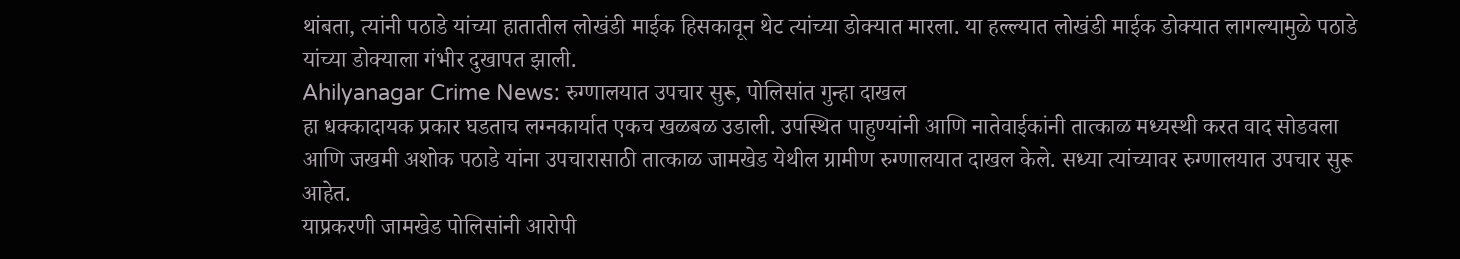थांबता, त्यांनी पठाडे यांच्या हातातील लोखंडी माईक हिसकावून थेट त्यांच्या डोक्यात मारला. या हल्ल्यात लोखंडी माईक डोक्यात लागल्यामुळे पठाडे यांच्या डोक्याला गंभीर दुखापत झाली.
Ahilyanagar Crime News: रुग्णालयात उपचार सुरू, पोलिसांत गुन्हा दाखल
हा धक्कादायक प्रकार घडताच लग्नकार्यात एकच खळबळ उडाली. उपस्थित पाहुण्यांनी आणि नातेवाईकांनी तात्काळ मध्यस्थी करत वाद सोडवला आणि जखमी अशोक पठाडे यांना उपचारासाठी तात्काळ जामखेड येथील ग्रामीण रुग्णालयात दाखल केले. सध्या त्यांच्यावर रुग्णालयात उपचार सुरू आहेत.
याप्रकरणी जामखेड पोलिसांनी आरोपी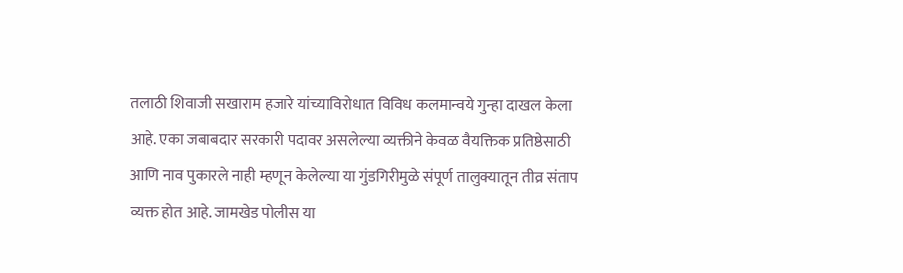तलाठी शिवाजी सखाराम हजारे यांच्याविरोधात विविध कलमान्वये गुन्हा दाखल केला आहे. एका जबाबदार सरकारी पदावर असलेल्या व्यक्तीने केवळ वैयक्तिक प्रतिष्ठेसाठी आणि नाव पुकारले नाही म्हणून केलेल्या या गुंडगिरीमुळे संपूर्ण तालुक्यातून तीव्र संताप व्यक्त होत आहे. जामखेड पोलीस या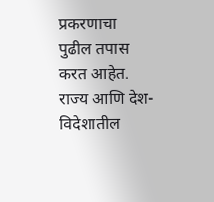प्रकरणाचा पुढील तपास करत आहेत.
राज्य आणि देश-विदेशातील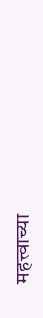महत्त्वाच्या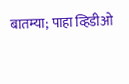बातम्या; पाहा व्हिडीओ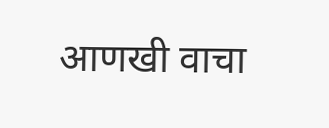आणखी वाचा